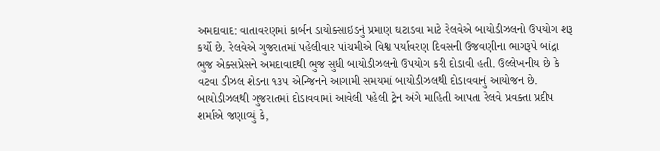અમદાવાદ: વાતાવરણમાં કાર્બન ડાયોક્સાઇડનું પ્રમાણ ઘટાડવા માટે રેલવેએ બાયોડીઝલનો ઉપયોગ શરૂ કર્યો છે. રેલવેએ ગુજરાતમાં પહેલીવાર પાંચમીએ વિશ્વ પર્યાવરણ દિવસની ઉજવણીના ભાગરૂપે બાંદ્રા ભુજ એક્સપ્રેસને અમદાવાદથી ભુજ સુધી બાયોડીઝલનો ઉપયોગ કરી દોડાવી હતી. ઉલ્લેખનીય છે કે વટવા ડીઝલ શેડના ૧૩૫ એન્જિનને આગામી સમયમાં બાયોડીઝલથી દોડાવવાનું આયોજન છે.
બાયોડીઝલથી ગુજરાતમાં દોડાવવામાં આવેલી પહેલી ટ્રેન અંગે માહિતી આપતા રેલવે પ્રવક્તા પ્રદીપ શર્માએ જણાવ્યું કે,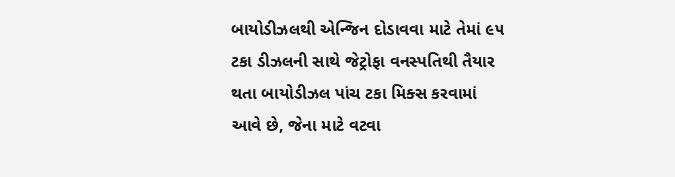બાયોડીઝલથી એન્જિન દોડાવવા માટે તેમાં ૯૫ ટકા ડીઝલની સાથે જેટ્રોફા વનસ્પતિથી તૈયાર થતા બાયોડીઝલ પાંચ ટકા મિક્સ કરવામાં આવે છે, જેના માટે વટવા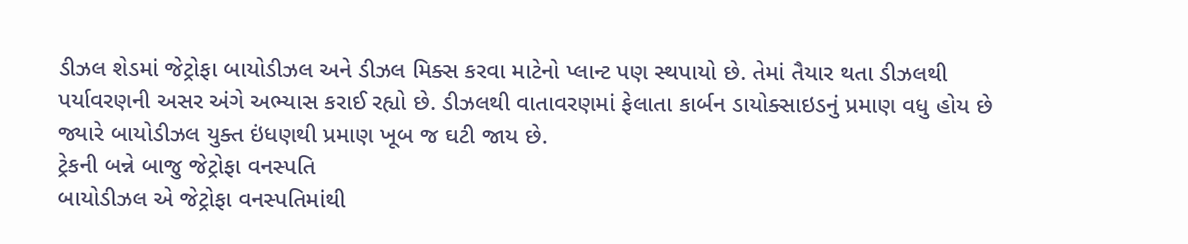ડીઝલ શેડમાં જેટ્રોફા બાયોડીઝલ અને ડીઝલ મિક્સ કરવા માટેનો પ્લાન્ટ પણ સ્થપાયો છે. તેમાં તૈયાર થતા ડીઝલથી પર્યાવરણની અસર અંગે અભ્યાસ કરાઈ રહ્યો છે. ડીઝલથી વાતાવરણમાં ફેલાતા કાર્બન ડાયોક્સાઇડનું પ્રમાણ વધુ હોય છે જ્યારે બાયોડીઝલ યુક્ત ઇંધણથી પ્રમાણ ખૂબ જ ઘટી જાય છે.
ટ્રેકની બન્ને બાજુ જેટ્રોફા વનસ્પતિ
બાયોડીઝલ એ જેટ્રોફા વનસ્પતિમાંથી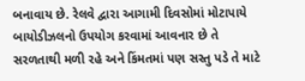બનાવાય છે. રેલવે દ્વારા આગામી દિવસોમાં મોટાપાયે બાયોડીઝલનો ઉપયોગ કરવામાં આવનાર છે તે સરળતાથી મળી રહે અને કિંમતમાં પણ સસ્તુ પડે તે માટે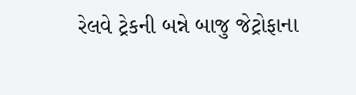રેલવે ટ્રેકની બન્ને બાજુ જેટ્રોફાના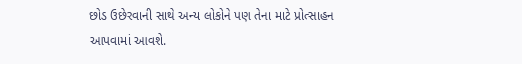છોડ ઉછેરવાની સાથે અન્ય લોકોને પણ તેના માટે પ્રોત્સાહન આપવામાં આવશે.